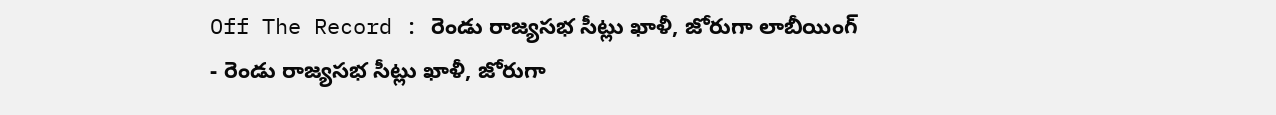Off The Record : రెండు రాజ్యసభ సీట్లు ఖాళీ, జోరుగా లాబీయింగ్
- రెండు రాజ్యసభ సీట్లు ఖాళీ, జోరుగా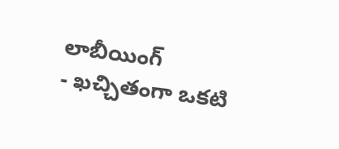లాబీయింగ్
- ఖచ్చితంగా ఒకటి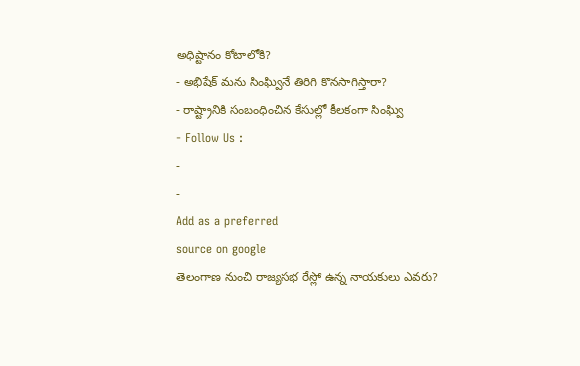అధిష్టానం కోటాలోకి?
- అభిషేక్ మను సింఘ్వినే తిరిగి కొనసాగిస్తారా?
- రాష్ట్రానికి సంబంధించిన కేసుల్లో కీలకంగా సింఘ్వి
- Follow Us :
-
-
Add as a preferred
source on google
తెలంగాణ నుంచి రాజ్యసభ రేస్లో ఉన్న నాయకులు ఎవరు?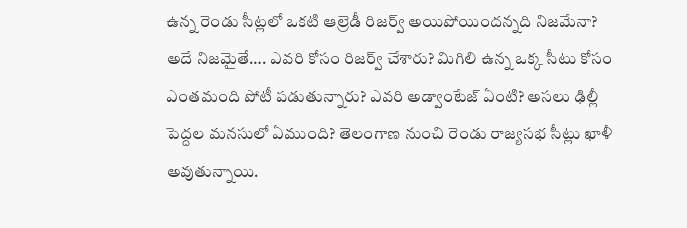ఉన్న రెండు సీట్లలో ఒకటి ఆల్రెడీ రిజర్వ్ అయిపోయిందన్నది నిజమేనా? అదే నిజమైతే…. ఎవరి కోసం రిజర్వ్ చేశారు? మిగిలి ఉన్న ఒక్క సీటు కోసం ఎంతమంది పోటీ పడుతున్నారు? ఎవరి అడ్వాంటేజ్ ఏంటి? అసలు ఢిల్లీ పెద్దల మనసులో ఏముంది? తెలంగాణ నుంచి రెండు రాజ్యసభ సీట్లు ఖాళీ అవుతున్నాయి.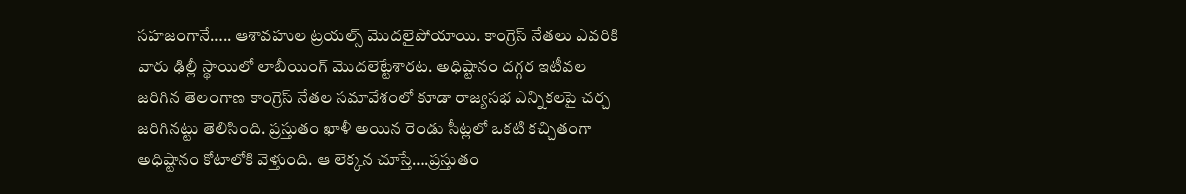సహజంగానే….. ఆశావహుల ట్రయల్స్ మొదలైపోయాయి. కాంగ్రెస్ నేతలు ఎవరికి వారు ఢిల్లీ స్థాయిలో లాబీయింగ్ మొదలెట్టేశారట. అధిష్టానం దగ్గర ఇటీవల జరిగిన తెలంగాణ కాంగ్రెస్ నేతల సమావేశంలో కూడా రాజ్యసభ ఎన్నికలపై చర్చ జరిగినట్టు తెలిసింది. ప్రస్తుతం ఖాళీ అయిన రెండు సీట్లలో ఒకటి కచ్చితంగా అధిష్టానం కోటాలోకి వెళ్తుంది. ఆ లెక్కన చూస్తే….ప్రస్తుతం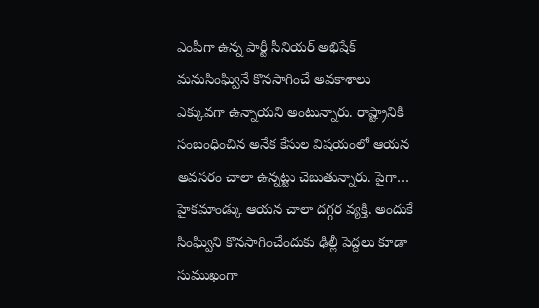ఎంపీగా ఉన్న పార్టీ సీనియర్ అభిషేక్ మనుసింఘ్వినే కొనసాగించే అవకాశాలు ఎక్కువగా ఉన్నాయని అంటున్నారు. రాష్ట్రానికి సంబంధించిన అనేక కేసుల విషయంలో ఆయన అవసరం చాలా ఉన్నట్టు చెబుతున్నారు. పైగా… హైకమాండ్కు ఆయన చాలా దగ్గర వ్యక్తి. అందుకే సింఘ్విని కొనసాగించేందుకు ఢిల్లీ పెద్దలు కూడా సుముఖంగా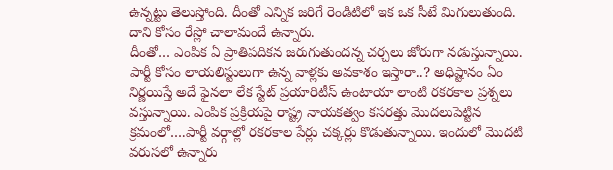ఉన్నట్టు తెలుస్తోంది. దీంతో ఎన్నిక జరిగే రెండిటిలో ఇక ఒక సీటే మిగులుతుంది. దాని కోసం రేస్లో చాలామందే ఉన్నారు.
దీంతో… ఎంపిక ఏ ప్రాతిపదికన జరుగుతుందన్న చర్చలు జోరుగా నడుస్తున్నాయి. పార్టీ కోసం లాయలిస్టులుగా ఉన్న వాళ్లకు అవకాశం ఇస్తారా..? అధిష్టానం ఏం నిర్ణయిస్తే అదే ఫైనలా లేక స్టేట్ ప్రయారిటీస్ ఉంటాయా లాంటి రకరకాల ప్రశ్నలు వస్తున్నాయి. ఎంపిక ప్రక్రియపై రాష్ట్ర నాయకత్వం కసరత్తు మొదలుపెట్టిన క్రమంలో….పార్టీ వర్గాల్లో రకరకాల పేర్లు చక్కర్లు కొడుతున్నాయి. ఇందులో మొదటి వరుసలో ఉన్నారు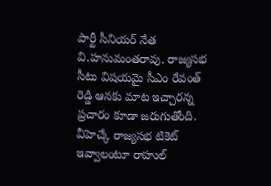పార్టీ సీనియర్ నేత వి.హనుమంతరావు. రాజ్యసభ సీటు విషయమై సీఎం రేవంత్ రెడ్డి ఆనకు మాట ఇచ్చారన్న ప్రచారం కూడా జరుగుతోంది. వీహెచ్కే రాజ్యసభ టికెట్ ఇవ్వాలంటూ రాహుల్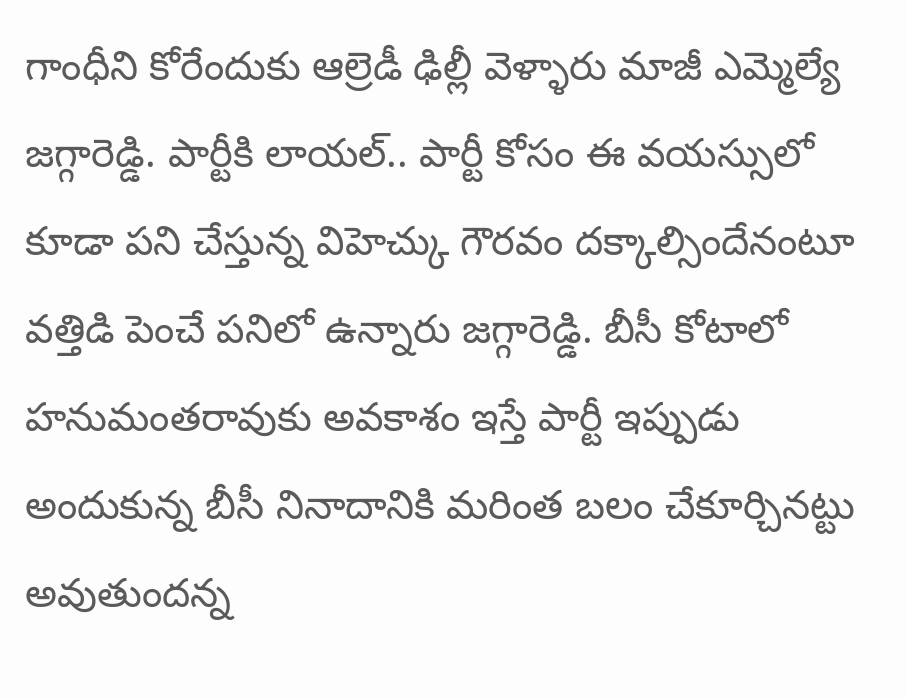గాంధీని కోరేందుకు ఆల్రెడీ ఢిల్లీ వెళ్ళారు మాజీ ఎమ్మెల్యే జగ్గారెడ్డి. పార్టీకి లాయల్.. పార్టీ కోసం ఈ వయస్సులో కూడా పని చేస్తున్న విహెచ్కు గౌరవం దక్కాల్సిందేనంటూ వత్తిడి పెంచే పనిలో ఉన్నారు జగ్గారెడ్డి. బీసీ కోటాలో హనుమంతరావుకు అవకాశం ఇస్తే పార్టీ ఇప్పుడు అందుకున్న బీసీ నినాదానికి మరింత బలం చేకూర్చినట్టు అవుతుందన్న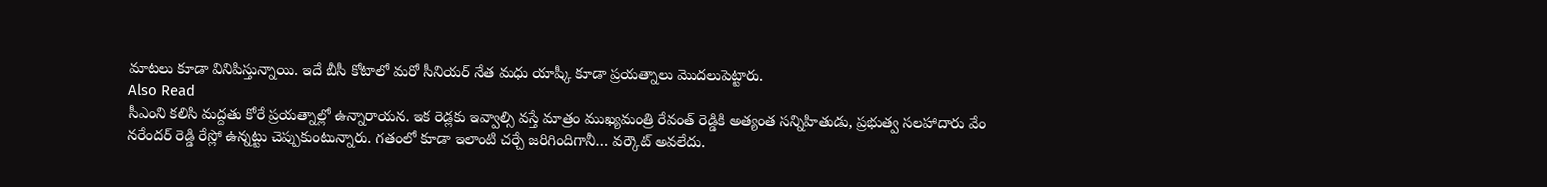మాటలు కూడా వినిపిస్తున్నాయి. ఇదే బీసీ కోటాలో మరో సీనియర్ నేత మధు యాష్కీ కూడా ప్రయత్నాలు మొదలుపెట్టారు.
Also Read
సీఎంని కలిసి మద్దతు కోరే ప్రయత్నాల్లో ఉన్నారాయన. ఇక రెడ్లకు ఇవ్వాల్సి వస్తే మాత్రం ముఖ్యమంత్రి రేవంత్ రెడ్డికి అత్యంత సన్నిహితుడు, ప్రభుత్వ సలహాదారు వేం నరేందర్ రెడ్డి రేస్లో ఉన్నట్టు చెప్పుకుంటున్నారు. గతంలో కూడా ఇలాంటి చర్చే జరిగిందిగానీ… వర్కౌట్ అవలేదు.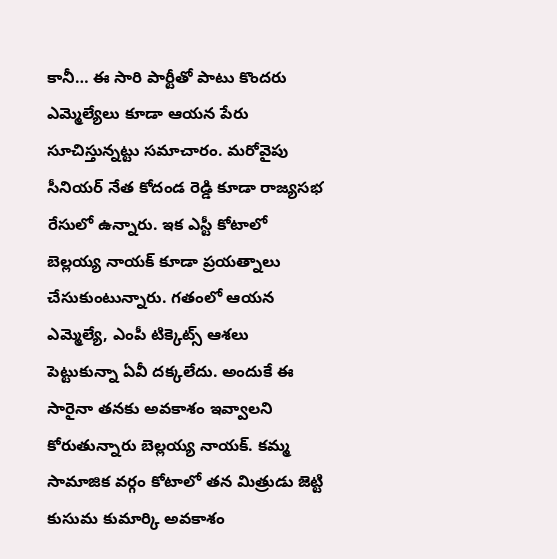కానీ… ఈ సారి పార్టీతో పాటు కొందరు ఎమ్మెల్యేలు కూడా ఆయన పేరు సూచిస్తున్నట్టు సమాచారం. మరోవైపు సీనియర్ నేత కోదండ రెడ్డి కూడా రాజ్యసభ రేసులో ఉన్నారు. ఇక ఎస్టీ కోటాలో బెల్లయ్య నాయక్ కూడా ప్రయత్నాలు చేసుకుంటున్నారు. గతంలో ఆయన ఎమ్మెల్యే, ఎంపీ టిక్కెట్స్ ఆశలు పెట్టుకున్నా ఏవీ దక్కలేదు. అందుకే ఈ సారైనా తనకు అవకాశం ఇవ్వాలని కోరుతున్నారు బెల్లయ్య నాయక్. కమ్మ సామాజిక వర్గం కోటాలో తన మిత్రుడు జెట్టి కుసుమ కుమార్కి అవకాశం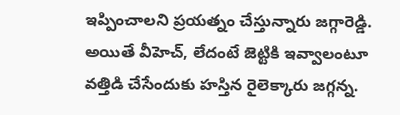ఇప్పించాలని ప్రయత్నం చేస్తున్నారు జగ్గారెడ్డి. అయితే వీహెచ్, లేదంటే జెట్టికి ఇవ్వాలంటూ వత్తిడి చేసేందుకు హస్తిన రైలెక్కారు జగ్గన్న.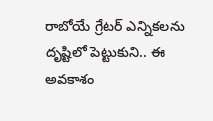రాబోయే గ్రేటర్ ఎన్నికలను దృష్టిలో పెట్టుకుని.. ఈ అవకాశం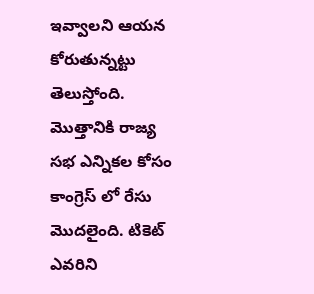ఇవ్వాలని ఆయన కోరుతున్నట్టు తెలుస్తోంది. మొత్తానికి రాజ్య సభ ఎన్నికల కోసం కాంగ్రెస్ లో రేసు మొదలైంది. టికెట్ ఎవరిని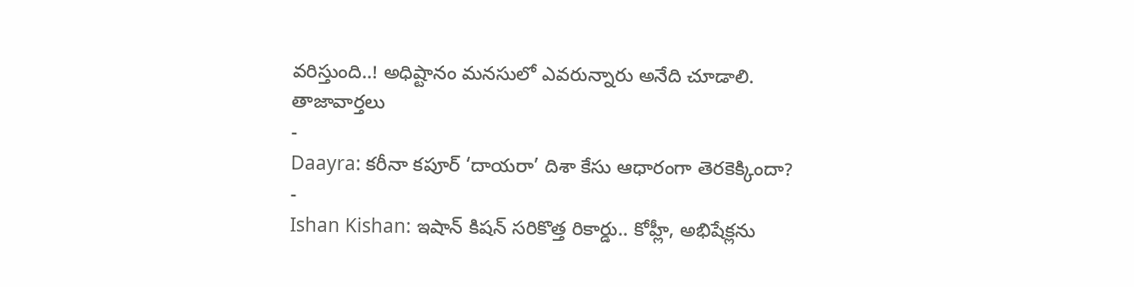వరిస్తుంది..! అధిష్టానం మనసులో ఎవరున్నారు అనేది చూడాలి.
తాజావార్తలు
-
Daayra: కరీనా కపూర్ ‘దాయరా’ దిశా కేసు ఆధారంగా తెరకెక్కిందా?
-
Ishan Kishan: ఇషాన్ కిషన్ సరికొత్త రికార్డు.. కోహ్లీ, అభిషేక్లను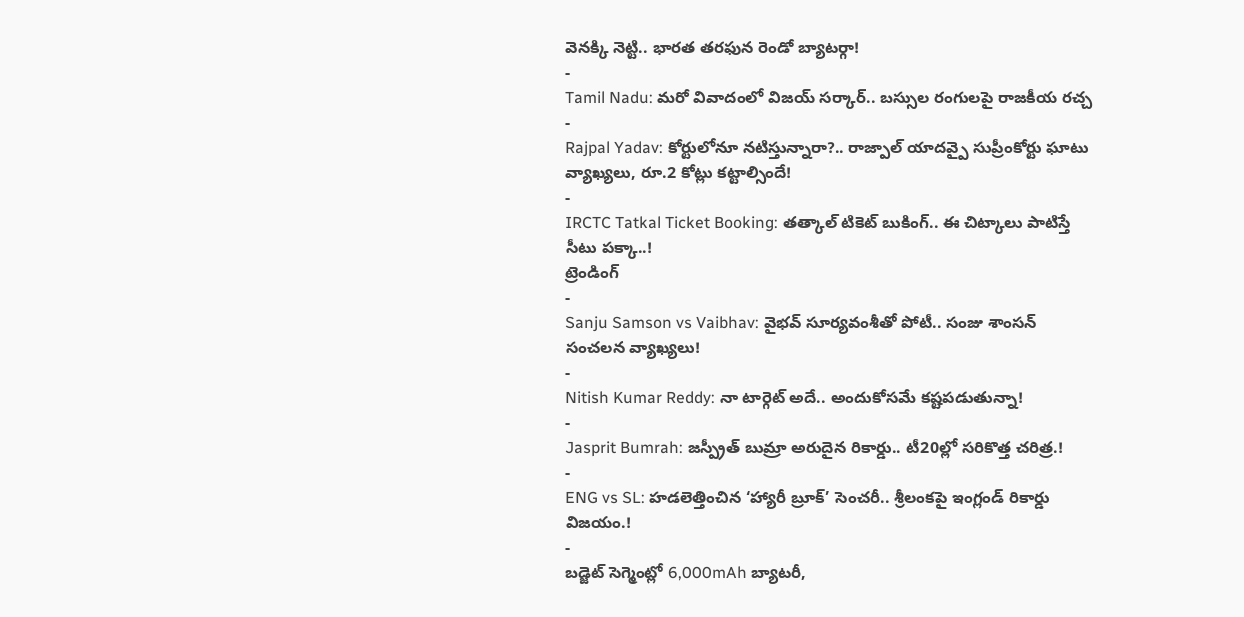వెనక్కి నెట్టి.. భారత తరఫున రెండో బ్యాటర్గా!
-
Tamil Nadu: మరో వివాదంలో విజయ్ సర్కార్.. బస్సుల రంగులపై రాజకీయ రచ్చ
-
Rajpal Yadav: కోర్టులోనూ నటిస్తున్నారా?.. రాజ్పాల్ యాదవ్పై సుప్రీంకోర్టు ఘాటు వ్యాఖ్యలు, రూ.2 కోట్లు కట్టాల్సిందే!
-
IRCTC Tatkal Ticket Booking: తత్కాల్ టికెట్ బుకింగ్.. ఈ చిట్కాలు పాటిస్తే సీటు పక్కా..!
ట్రెండింగ్
-
Sanju Samson vs Vaibhav: వైభవ్ సూర్యవంశీతో పోటీ.. సంజు శాంసన్ సంచలన వ్యాఖ్యలు!
-
Nitish Kumar Reddy: నా టార్గెట్ అదే.. అందుకోసమే కష్టపడుతున్నా!
-
Jasprit Bumrah: జస్ప్రీత్ బుమ్రా అరుదైన రికార్డు.. టీ20ల్లో సరికొత్త చరిత్ర.!
-
ENG vs SL: హడలెత్తించిన ‘హ్యారీ బ్రూక్’ సెంచరీ.. శ్రీలంకపై ఇంగ్లండ్ రికార్డు విజయం.!
-
బడ్జెట్ సెగ్మెంట్లో 6,000mAh బ్యాటరీ,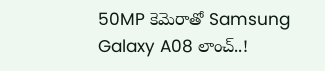50MP కెమెరాతో Samsung Galaxy A08 లాంచ్..!